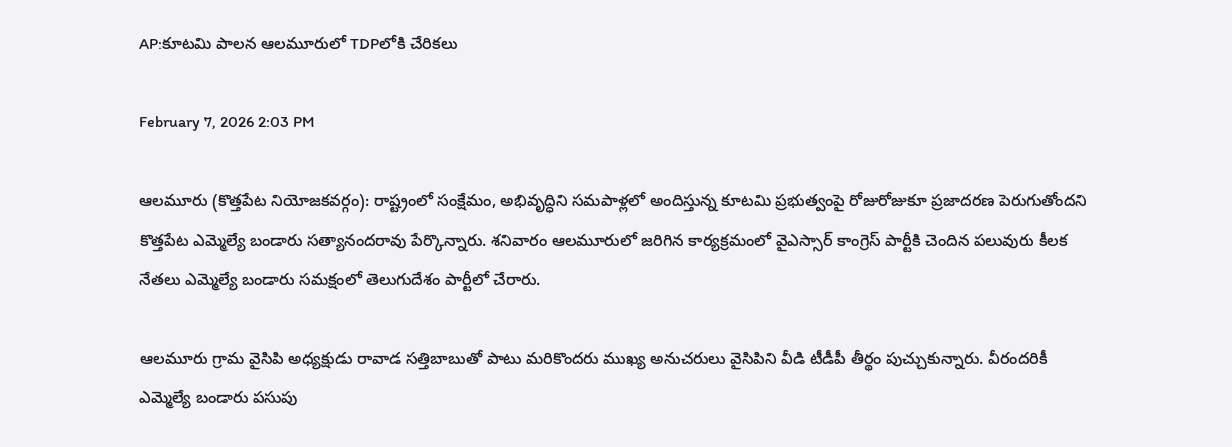AP:కూటమి పాలన ఆలమూరులో TDPలోకి చేరికలు

February 7, 2026 2:03 PM

ఆలమూరు (కొత్తపేట నియోజకవర్గం): రాష్ట్రంలో సంక్షేమం, అభివృద్ధిని సమపాళ్లలో అందిస్తున్న కూటమి ప్రభుత్వంపై రోజురోజుకూ ప్రజాదరణ పెరుగుతోందని కొత్తపేట ఎమ్మెల్యే బండారు సత్యానందరావు పేర్కొన్నారు. శనివారం ఆలమూరులో జరిగిన కార్యక్రమంలో వైఎస్సార్ కాంగ్రెస్ పార్టీకి చెందిన పలువురు కీలక నేతలు ఎమ్మెల్యే బండారు సమక్షంలో తెలుగుదేశం పార్టీలో చేరారు.

ఆలమూరు గ్రామ వైసిపి అధ్యక్షుడు రావాడ సత్తిబాబుతో పాటు మరికొందరు ముఖ్య అనుచరులు వైసిపిని వీడి టీడీపీ తీర్థం పుచ్చుకున్నారు. వీరందరికీ ఎమ్మెల్యే బండారు పసుపు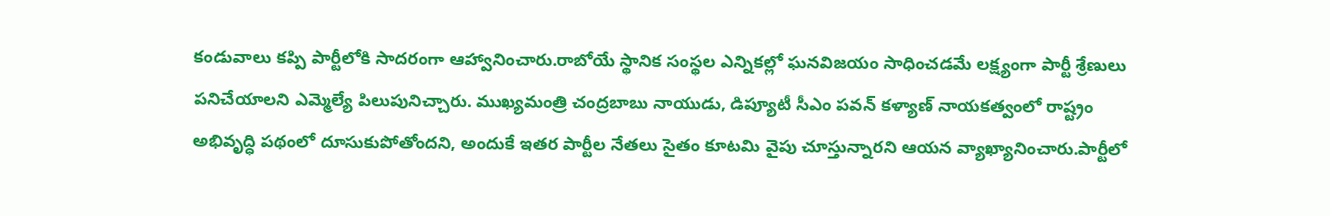కండువాలు కప్పి పార్టీలోకి సాదరంగా ఆహ్వానించారు.రాబోయే స్థానిక సంస్థల ఎన్నికల్లో ఘనవిజయం సాధించడమే లక్ష్యంగా పార్టీ శ్రేణులు పనిచేయాలని ఎమ్మెల్యే పిలుపునిచ్చారు. ముఖ్యమంత్రి చంద్రబాబు నాయుడు, డిప్యూటీ సీఎం పవన్ కళ్యాణ్ నాయకత్వంలో రాష్ట్రం అభివృద్ధి పథంలో దూసుకుపోతోందని, అందుకే ఇతర పార్టీల నేతలు సైతం కూటమి వైపు చూస్తున్నారని ఆయన వ్యాఖ్యానించారు.పార్టీలో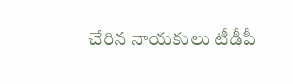చేరిన నాయకులు టీడీపీ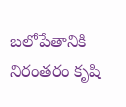బలోపేతానికి నిరంతరం కృషి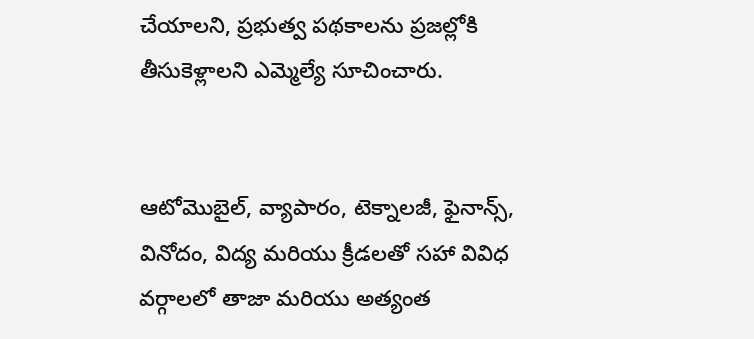చేయాలని, ప్రభుత్వ పథకాలను ప్రజల్లోకి తీసుకెళ్లాలని ఎమ్మెల్యే సూచించారు.


ఆటోమొబైల్, వ్యాపారం, టెక్నాలజీ, ఫైనాన్స్, వినోదం, విద్య మరియు క్రీడలతో సహా వివిధ వర్గాలలో తాజా మరియు అత్యంత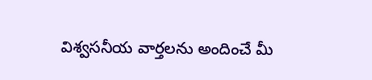విశ్వసనీయ వార్తలను అందించే మీ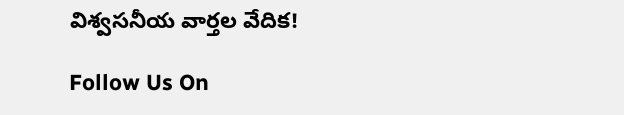విశ్వసనీయ వార్తల వేదిక!

Follow Us On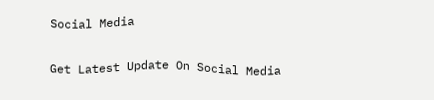Social Media

Get Latest Update On Social Media